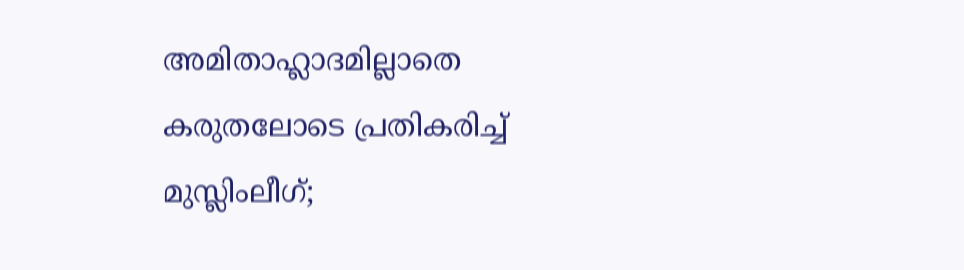അമിതാഹ്ലാദമില്ലാതെ കരുതലോടെ പ്രതികരിച്ച് മുസ്ലിംലീഗ്;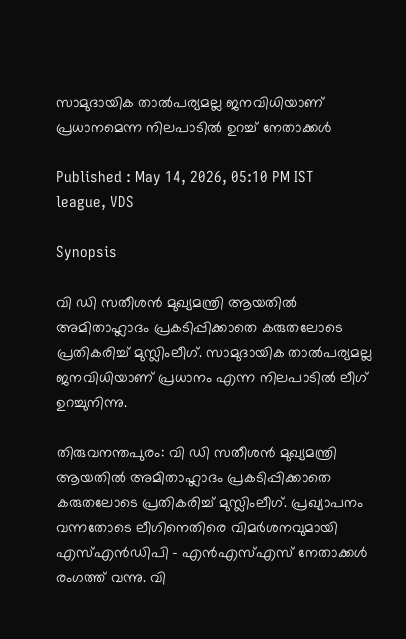സാമുദായിക താൽപര്യമല്ല ജനവിധിയാണ് പ്രധാനമെന്ന നിലപാടിൽ ഉറച്ച് നേതാക്കൾ

Published : May 14, 2026, 05:10 PM IST
league, VDS

Synopsis

വി ഡി സതീശൻ മുഖ്യമന്ത്രി ആയതിൽ അമിതാഹ്ലാദം പ്രകടിപ്പിക്കാതെ കരുതലോടെ പ്രതികരിച്ച് മുസ്ലിംലീഗ്. സാമുദായിക താൽപര്യമല്ല ജനവിധിയാണ് പ്രധാനം എന്ന നിലപാടിൽ ലീഗ് ഉറച്ചുനിന്നു.

തിരുവനന്തപുരം: വി ഡി സതീശൻ മുഖ്യമന്ത്രി ആയതിൽ അമിതാഹ്ലാദം പ്രകടിപ്പിക്കാതെ കരുതലോടെ പ്രതികരിച്ച് മുസ്ലിംലീഗ്. പ്രഖ്യാപനം വന്നതോടെ ലീഗിനെതിരെ വിമർശനവുമായി എസ്എൻഡിപി - എൻഎസ്എസ് നേതാക്കൾ രംഗത്ത് വന്നു. വി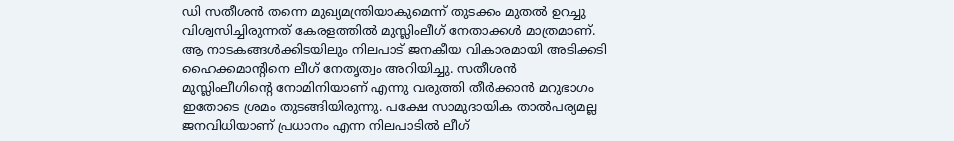ഡി സതീശൻ തന്നെ മുഖ്യമന്ത്രിയാകുമെന്ന് തുടക്കം മുതൽ ഉറച്ചു വിശ്വസിച്ചിരുന്നത് കേരളത്തിൽ മുസ്ലിംലീഗ് നേതാക്കൾ മാത്രമാണ്. ആ നാടകങ്ങൾക്കിടയിലും നിലപാട് ജനകീയ വികാരമായി അടിക്കടി ഹൈക്കമാന്റിനെ ലീഗ് നേതൃത്വം അറിയിച്ചു. സതീശൻ മുസ്ലിംലീഗിന്റെ നോമിനിയാണ് എന്നു വരുത്തി തീർക്കാൻ മറുഭാഗം ഇതോടെ ശ്രമം തുടങ്ങിയിരുന്നു. പക്ഷേ സാമുദായിക താൽപര്യമല്ല ജനവിധിയാണ് പ്രധാനം എന്ന നിലപാടിൽ ലീഗ്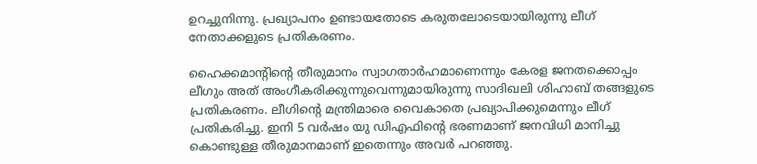ഉറച്ചുനിന്നു. പ്രഖ്യാപനം ഉണ്ടായതോടെ കരുതലോടെയായിരുന്നു ലീഗ് നേതാക്കളുടെ പ്രതികരണം.

ഹൈക്കമാന്റിന്റെ തീരുമാനം സ്വാഗതാർഹമാണെന്നും കേരള ജനതക്കൊപ്പം ലീഗും അത് അംഗീകരിക്കുന്നുവെന്നുമായിരുന്നു സാദിഖലി ശിഹാബ് തങ്ങളുടെ പ്രതികരണം. ലീഗിന്റെ മന്ത്രിമാരെ വൈകാതെ പ്രഖ്യാപിക്കുമെന്നും ലീഗ് പ്രതികരിച്ചു. ഇനി 5 വർഷം യു ഡിഎഫിന്റെ ഭരണമാണ് ജനവിധി മാനിച്ചു കൊണ്ടുള്ള തീരുമാനമാണ് ഇതെന്നും അവർ പറഞ്ഞു.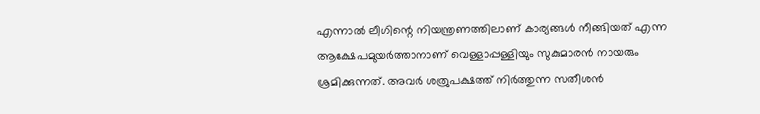എന്നാൽ ലീഗിന്റെ നിയന്ത്രണത്തിലാണ് കാര്യങ്ങൾ നീങ്ങിയത് എന്ന ആക്ഷേപമുയർത്താനാണ് വെള്ളാപ്പള്ളിയും സുകുമാരൻ നായരും ശ്രമിക്കുന്നത്. അവർ ശത്രുപക്ഷത്ത് നിർത്തുന്ന സതീശൻ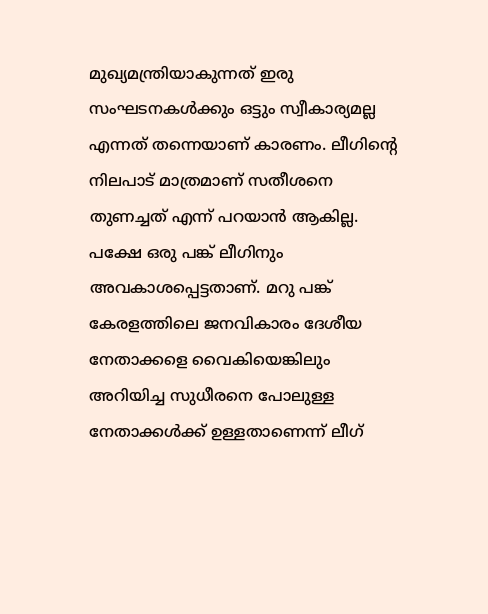മുഖ്യമന്ത്രിയാകുന്നത് ഇരു സംഘടനകൾക്കും ഒട്ടും സ്വീകാര്യമല്ല എന്നത് തന്നെയാണ് കാരണം. ലീഗിന്റെ നിലപാട് മാത്രമാണ് സതീശനെ തുണച്ചത് എന്ന് പറയാൻ ആകില്ല. പക്ഷേ ഒരു പങ്ക് ലീഗിനും അവകാശപ്പെട്ടതാണ്. മറു പങ്ക് കേരളത്തിലെ ജനവികാരം ദേശീയ നേതാക്കളെ വൈകിയെങ്കിലും അറിയിച്ച സുധീരനെ പോലുള്ള നേതാക്കൾക്ക് ഉള്ളതാണെന്ന് ലീഗ്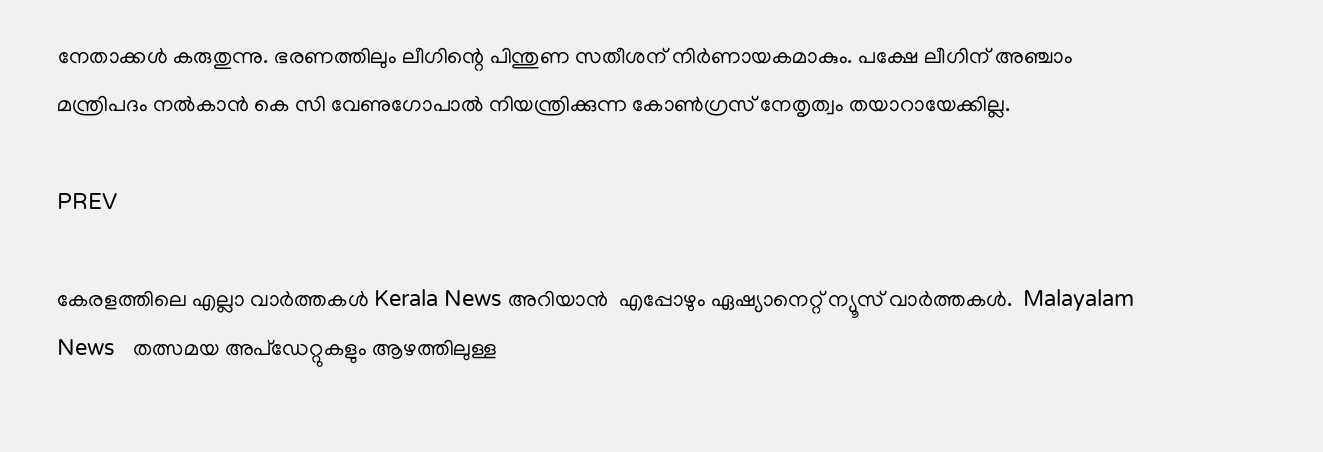നേതാക്കൾ കരുതുന്നു. ഭരണത്തിലും ലീഗിന്റെ പിന്തുണ സതീശന് നിർണായകമാകും. പക്ഷേ ലീഗിന് അഞ്ചാം മന്ത്രിപദം നൽകാൻ കെ സി വേണുഗോപാൽ നിയന്ത്രിക്കുന്ന കോൺഗ്രസ് നേതൃത്വം തയാറായേക്കില്ല.

PREV

കേരളത്തിലെ എല്ലാ വാർത്തകൾ Kerala News അറിയാൻ  എപ്പോഴും ഏഷ്യാനെറ്റ് ന്യൂസ് വാർത്തകൾ.  Malayalam News   തത്സമയ അപ്‌ഡേറ്റുകളും ആഴത്തിലുള്ള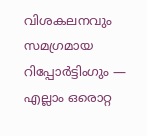വിശകലനവും സമഗ്രമായ റിപ്പോർട്ടിംഗും — എല്ലാം ഒരൊറ്റ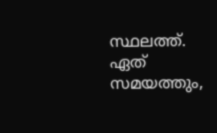സ്ഥലത്ത്. ഏത് സമയത്തും,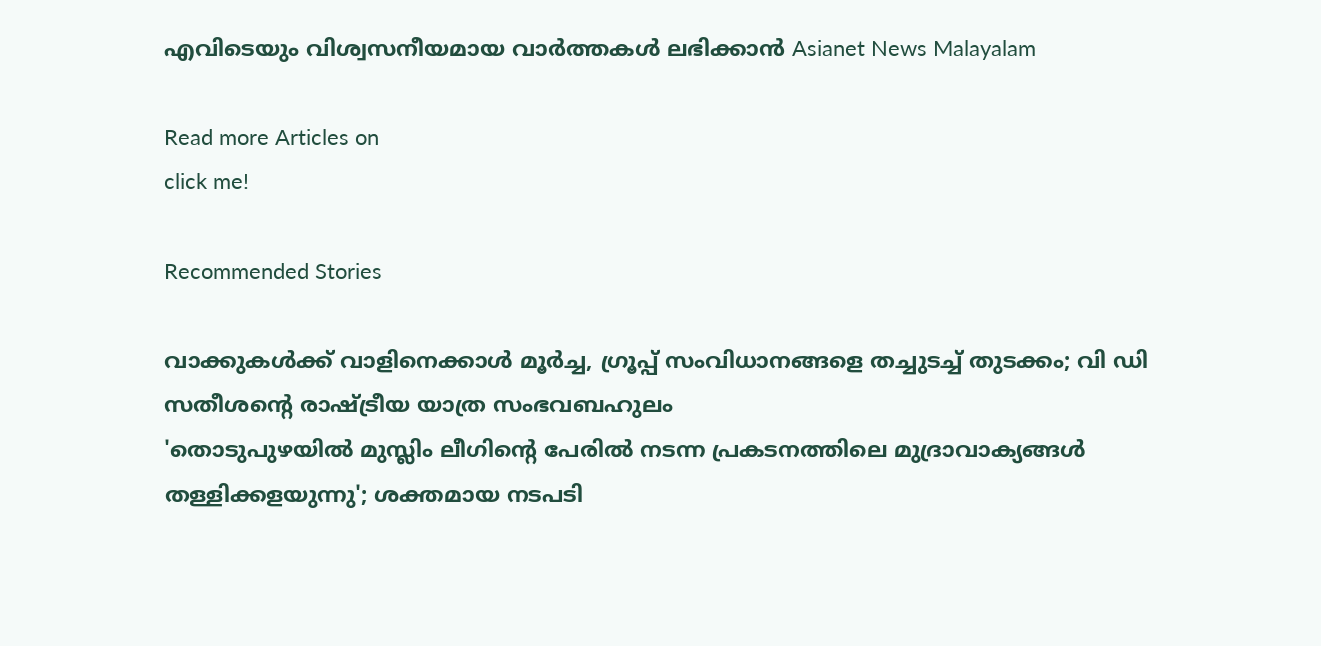എവിടെയും വിശ്വസനീയമായ വാർത്തകൾ ലഭിക്കാൻ Asianet News Malayalam

Read more Articles on
click me!

Recommended Stories

വാക്കുകള്‍ക്ക് വാളിനെക്കാള്‍ മൂര്‍ച്ച, ഗ്രൂപ്പ് സംവിധാനങ്ങളെ തച്ചുടച്ച് തുടക്കം; വി ഡി സതീശന്റെ രാഷ്ട്രീയ യാത്ര സംഭവബഹുലം
'തൊടുപുഴയിൽ മുസ്ലിം ലീഗിന്റെ പേരിൽ നടന്ന പ്രകടനത്തിലെ മുദ്രാവാക്യങ്ങൾ തള്ളിക്കളയുന്നു'; ശക്തമായ നടപടി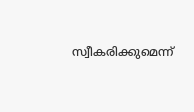സ്വീകരിക്കുമെന്ന്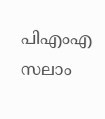പിഎംഎ സലാം